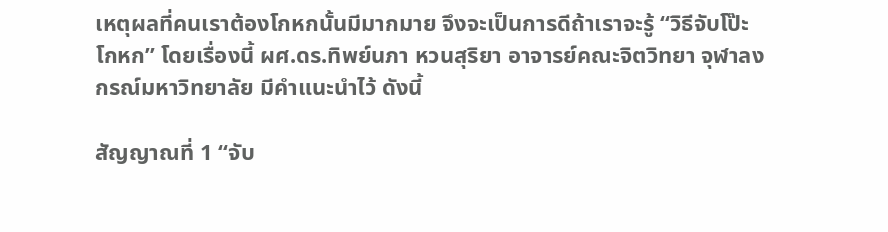เหตุผลที่คนเราต้องโกหกนั้นมีมากมาย จึงจะเป็นการดีถ้าเราจะรู้ “วิธีจับโป๊ะโกหก” โดยเรื่องนี้ ผศ.ดร.ทิพย์นภา หวนสุริยา อาจารย์คณะจิตวิทยา จุฬาลงกรณ์มหาวิทยาลัย มีคำแนะนำไว้ ดังนี้

สัญญาณที่ 1 “จับ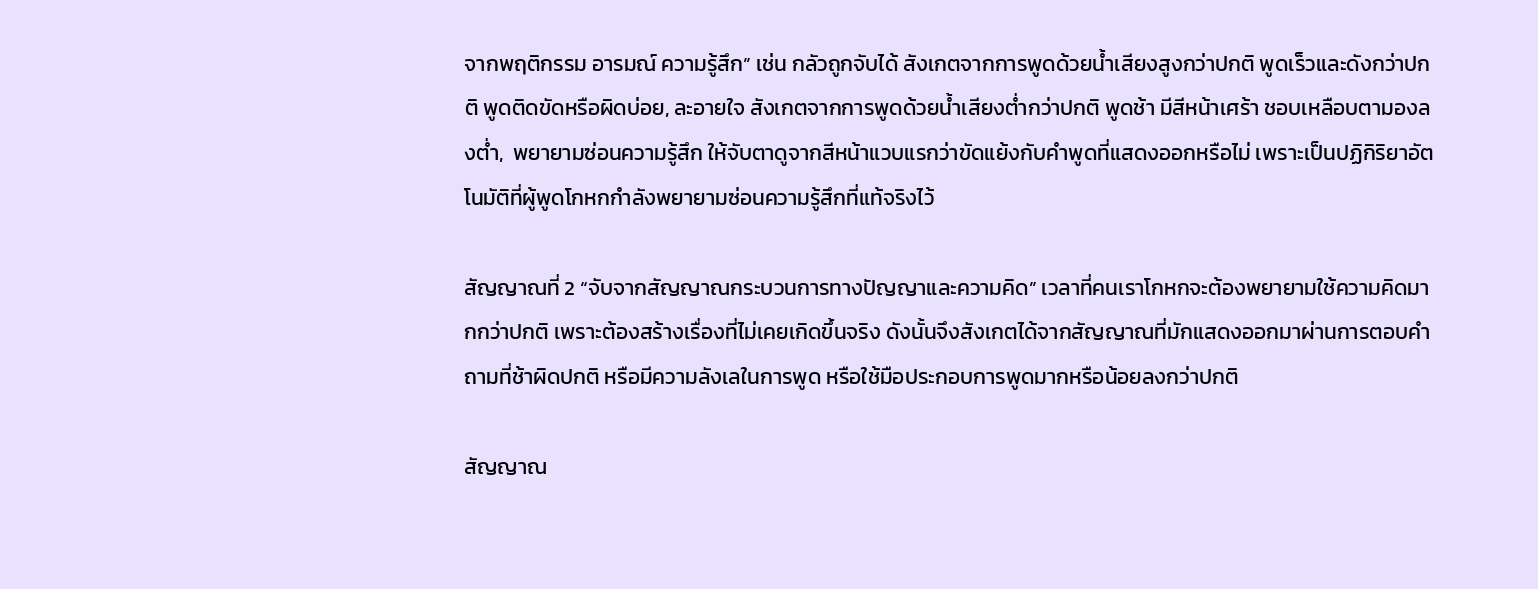จากพฤติกรรม อารมณ์ ความรู้สึก” เช่น กลัวถูกจับได้ สังเกตจากการพูดด้วยน้ำเสียงสูงกว่าปกติ พูดเร็วและดังกว่าปกติ พูดติดขัดหรือผิดบ่อย, ละอายใจ สังเกตจากการพูดด้วยน้ำเสียงต่ำกว่าปกติ พูดช้า มีสีหน้าเศร้า ชอบเหลือบตามองลงต่ำ,  พยายามซ่อนความรู้สึก ให้จับตาดูจากสีหน้าแวบแรกว่าขัดแย้งกับคำพูดที่แสดงออกหรือไม่ เพราะเป็นปฏิกิริยาอัตโนมัติที่ผู้พูดโกหกกำลังพยายามซ่อนความรู้สึกที่แท้จริงไว้

สัญญาณที่ 2 “จับจากสัญญาณกระบวนการทางปัญญาและความคิด” เวลาที่คนเราโกหกจะต้องพยายามใช้ความคิดมากกว่าปกติ เพราะต้องสร้างเรื่องที่ไม่เคยเกิดขึ้นจริง ดังนั้นจึงสังเกตได้จากสัญญาณที่มักแสดงออกมาผ่านการตอบคำถามที่ช้าผิดปกติ หรือมีความลังเลในการพูด หรือใช้มือประกอบการพูดมากหรือน้อยลงกว่าปกติ

สัญญาณ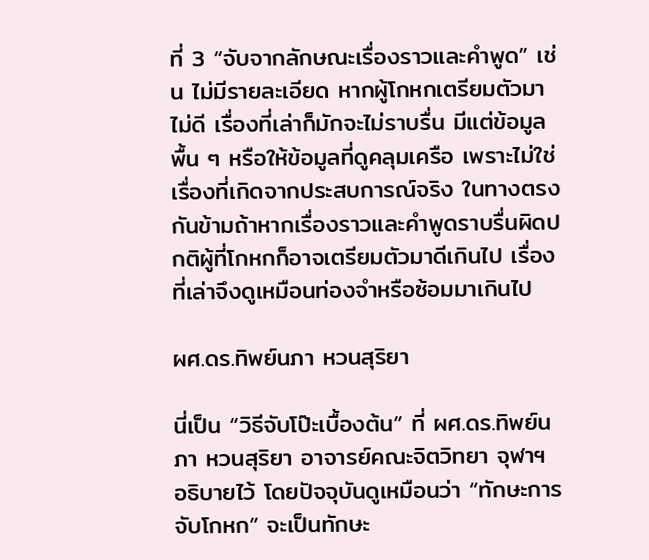ที่ 3 “จับจากลักษณะเรื่องราวและคำพูด” เช่น ไม่มีรายละเอียด หากผู้โกหกเตรียมตัวมาไม่ดี เรื่องที่เล่าก็มักจะไม่ราบรื่น มีแต่ข้อมูลพื้น ๆ หรือให้ข้อมูลที่ดูคลุมเครือ เพราะไม่ใช่เรื่องที่เกิดจากประสบการณ์จริง ในทางตรงกันข้ามถ้าหากเรื่องราวและคำพูดราบรื่นผิดปกติผู้ที่โกหกก็อาจเตรียมตัวมาดีเกินไป เรื่องที่เล่าจึงดูเหมือนท่องจำหรือซ้อมมาเกินไป

ผศ.ดร.ทิพย์นภา หวนสุริยา

นี่เป็น “วิธีจับโป๊ะเบื้องต้น” ที่ ผศ.ดร.ทิพย์นภา หวนสุริยา อาจารย์คณะจิตวิทยา จุฬาฯ อธิบายไว้ โดยปัจจุบันดูเหมือนว่า “ทักษะการจับโกหก” จะเป็นทักษะ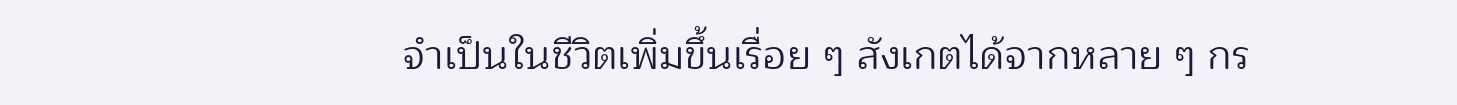จำเป็นในชีวิตเพิ่มขึ้นเรื่อย ๆ สังเกตได้จากหลาย ๆ กร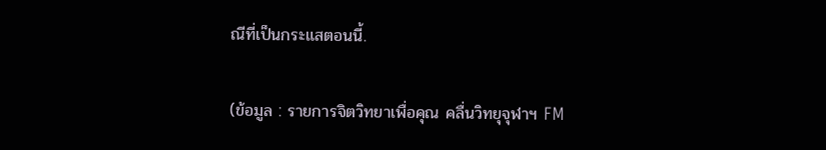ณีที่เป็นกระแสตอนนี้.

(ข้อมูล : รายการจิตวิทยาเพื่อคุณ คลื่นวิทยุจุฬาฯ FM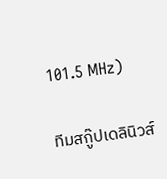101.5 MHz)

ทีมสกู๊ปเดลินิวส์